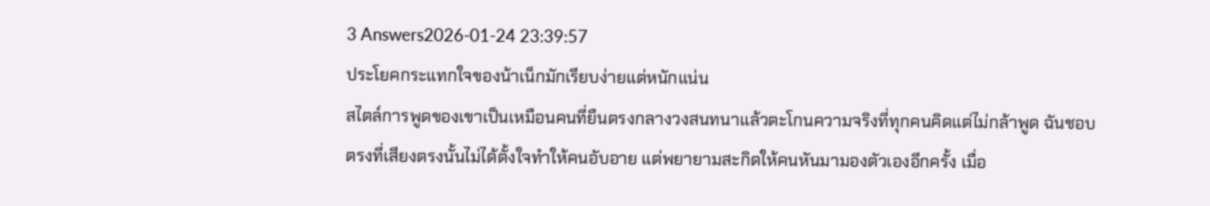3 Answers2026-01-24 23:39:57
ประโยคกระแทกใจของน้าเน็กมักเรียบง่ายแต่หนักแน่น
สไตล์การพูดของเขาเป็นเหมือนคนที่ยืนตรงกลางวงสนทนาแล้วตะโกนความจริงที่ทุกคนคิดแต่ไม่กล้าพูด ฉันชอบตรงที่เสียงตรงนั้นไม่ได้ตั้งใจทำให้คนอับอาย แต่พยายามสะกิดให้คนหันมามองตัวเองอีกครั้ง เมื่อ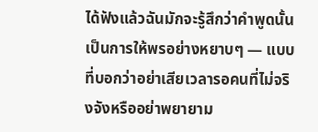ได้ฟังแล้วฉันมักจะรู้สึกว่าคำพูดนั้นเป็นการให้พรอย่างหยาบๆ — แบบที่บอกว่าอย่าเสียเวลารอคนที่ไม่จริงจังหรืออย่าพยายาม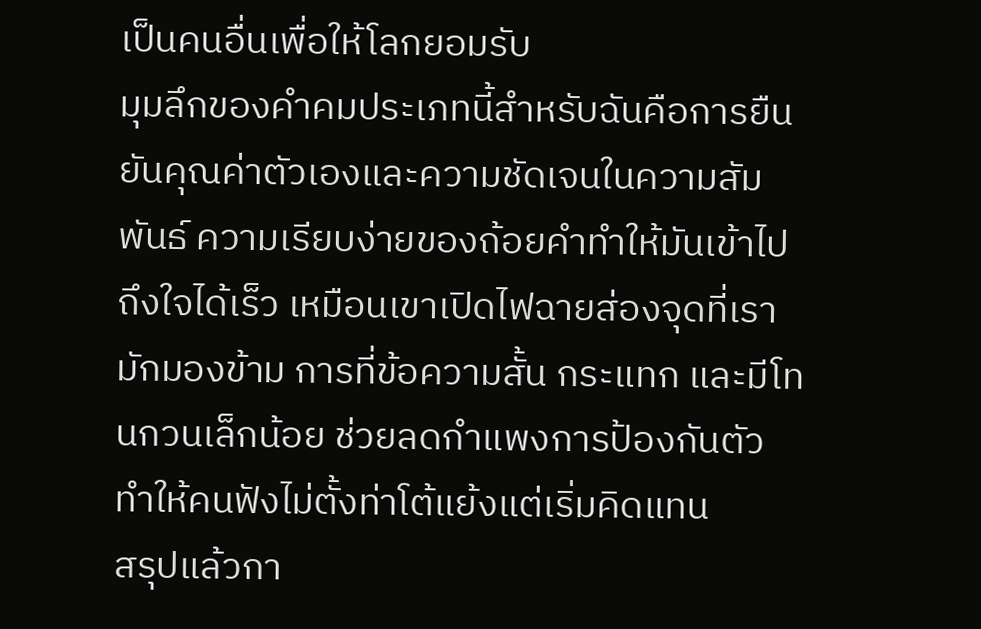เป็นคนอื่นเพื่อให้โลกยอมรับ
มุมลึกของคำคมประเภทนี้สำหรับฉันคือการยืนยันคุณค่าตัวเองและความชัดเจนในความสัมพันธ์ ความเรียบง่ายของถ้อยคำทำให้มันเข้าไปถึงใจได้เร็ว เหมือนเขาเปิดไฟฉายส่องจุดที่เรามักมองข้าม การที่ข้อความสั้น กระแทก และมีโทนกวนเล็กน้อย ช่วยลดกำแพงการป้องกันตัว ทำให้คนฟังไม่ตั้งท่าโต้แย้งแต่เริ่มคิดแทน
สรุปแล้วกา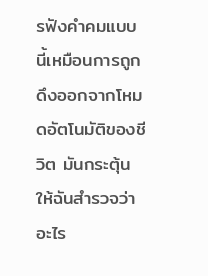รฟังคำคมแบบนี้เหมือนการถูกดึงออกจากโหมดอัตโนมัติของชีวิต มันกระตุ้นให้ฉันสำรวจว่าอะไร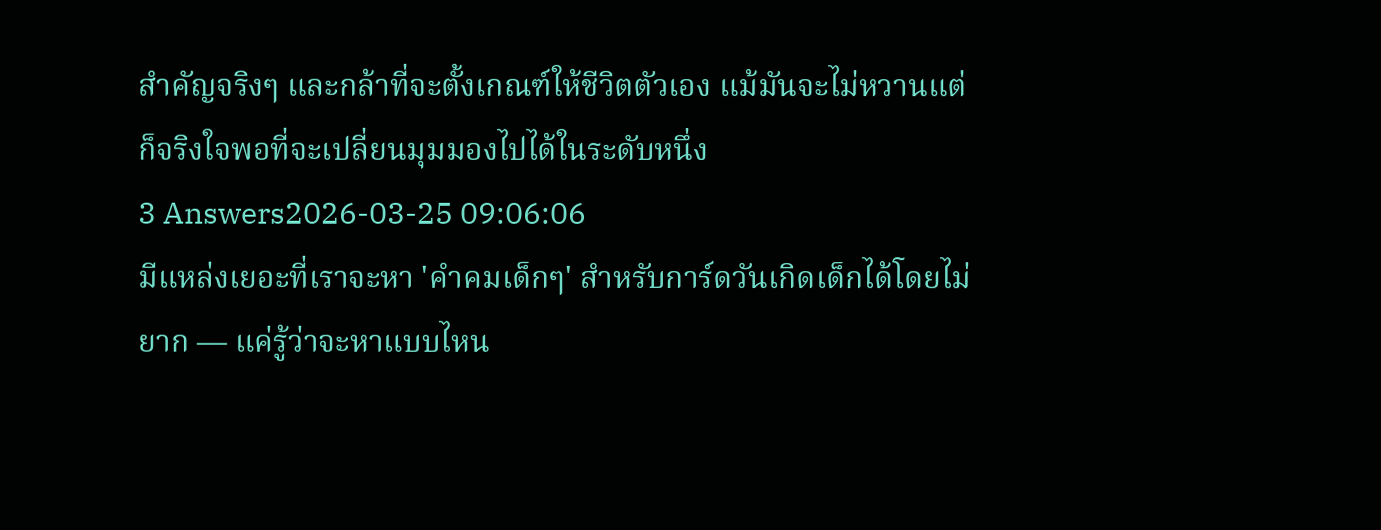สำคัญจริงๆ และกล้าที่จะตั้งเกณฑ์ให้ชีวิตตัวเอง แม้มันจะไม่หวานแต่ก็จริงใจพอที่จะเปลี่ยนมุมมองไปได้ในระดับหนึ่ง
3 Answers2026-03-25 09:06:06
มีแหล่งเยอะที่เราจะหา 'คําคมเด็กๆ' สำหรับการ์ดวันเกิดเด็กได้โดยไม่ยาก — แค่รู้ว่าจะหาแบบไหน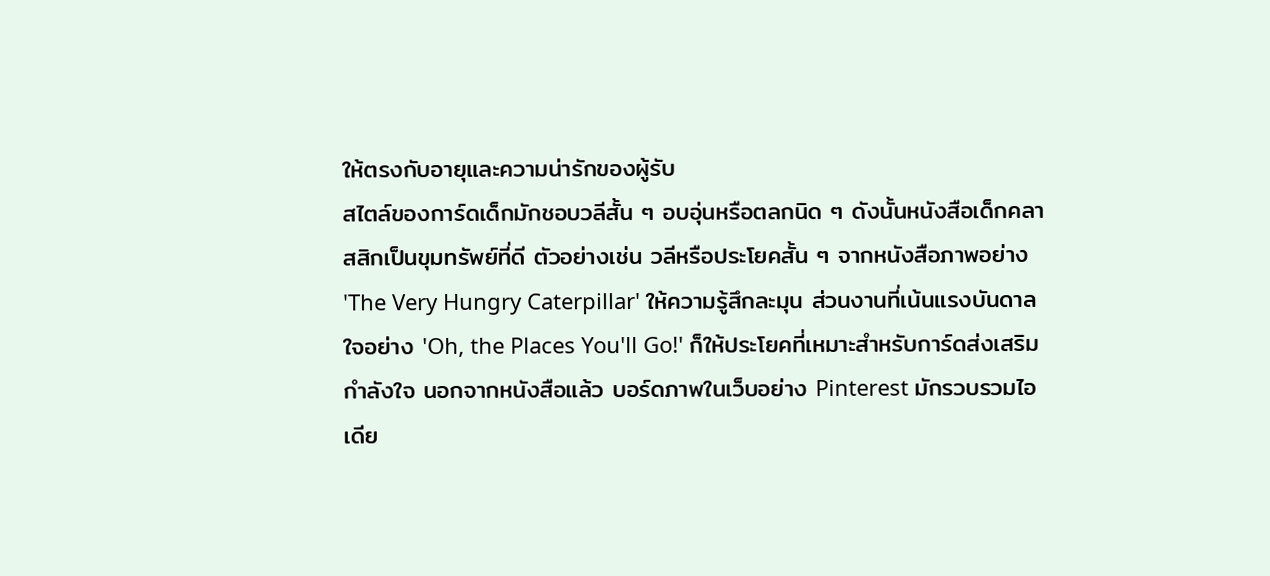ให้ตรงกับอายุและความน่ารักของผู้รับ
สไตล์ของการ์ดเด็กมักชอบวลีสั้น ๆ อบอุ่นหรือตลกนิด ๆ ดังนั้นหนังสือเด็กคลาสสิกเป็นขุมทรัพย์ที่ดี ตัวอย่างเช่น วลีหรือประโยคสั้น ๆ จากหนังสือภาพอย่าง 'The Very Hungry Caterpillar' ให้ความรู้สึกละมุน ส่วนงานที่เน้นแรงบันดาลใจอย่าง 'Oh, the Places You'll Go!' ก็ให้ประโยคที่เหมาะสำหรับการ์ดส่งเสริมกำลังใจ นอกจากหนังสือแล้ว บอร์ดภาพในเว็บอย่าง Pinterest มักรวบรวมไอเดีย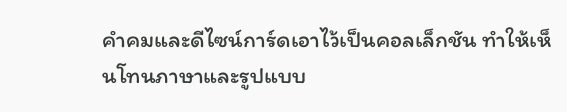คำคมและดีไซน์การ์ดเอาไว้เป็นคอลเล็กชัน ทำให้เห็นโทนภาษาและรูปแบบ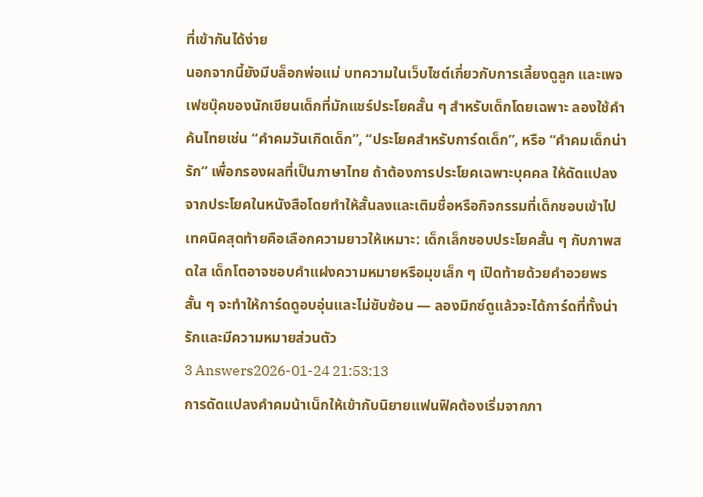ที่เข้ากันได้ง่าย
นอกจากนี้ยังมีบล็อกพ่อแม่ บทความในเว็บไซต์เกี่ยวกับการเลี้ยงดูลูก และเพจเฟซบุ๊คของนักเขียนเด็กที่มักแชร์ประโยคสั้น ๆ สำหรับเด็กโดยเฉพาะ ลองใช้คำค้นไทยเช่น “คําคมวันเกิดเด็ก”, “ประโยคสำหรับการ์ดเด็ก”, หรือ “คำคมเด็กน่ารัก” เพื่อกรองผลที่เป็นภาษาไทย ถ้าต้องการประโยคเฉพาะบุคคล ให้ดัดแปลงจากประโยคในหนังสือโดยทำให้สั้นลงและเติมชื่อหรือกิจกรรมที่เด็กชอบเข้าไป
เทคนิคสุดท้ายคือเลือกความยาวให้เหมาะ: เด็กเล็กชอบประโยคสั้น ๆ กับภาพสดใส เด็กโตอาจชอบคำแฝงความหมายหรือมุขเล็ก ๆ เปิดท้ายด้วยคำอวยพรสั้น ๆ จะทำให้การ์ดดูอบอุ่นและไม่ซับซ้อน — ลองมิกซ์ดูแล้วจะได้การ์ดที่ทั้งน่ารักและมีความหมายส่วนตัว
3 Answers2026-01-24 21:53:13
การดัดแปลงคําคมน้าเน็กให้เข้ากับนิยายแฟนฟิคต้องเริ่มจากภา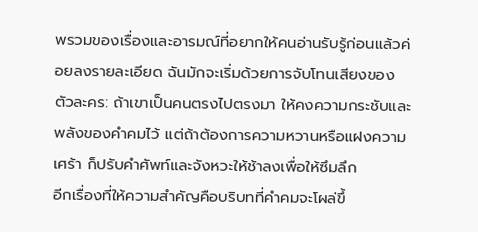พรวมของเรื่องและอารมณ์ที่อยากให้คนอ่านรับรู้ก่อนแล้วค่อยลงรายละเอียด ฉันมักจะเริ่มด้วยการจับโทนเสียงของตัวละคร: ถ้าเขาเป็นคนตรงไปตรงมา ให้คงความกระชับและพลังของคําคมไว้ แต่ถ้าต้องการความหวานหรือแฝงความเศร้า ก็ปรับคำศัพท์และจังหวะให้ช้าลงเพื่อให้ซึมลึก
อีกเรื่องที่ให้ความสำคัญคือบริบทที่คําคมจะโผล่ขึ้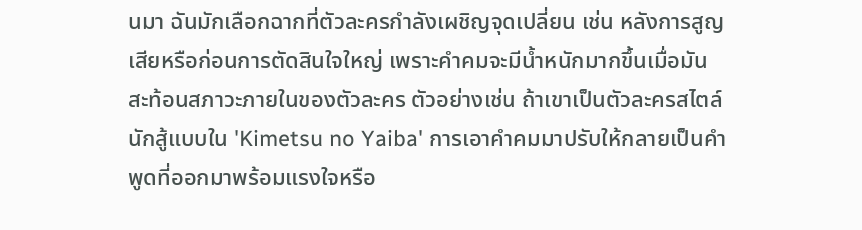นมา ฉันมักเลือกฉากที่ตัวละครกำลังเผชิญจุดเปลี่ยน เช่น หลังการสูญเสียหรือก่อนการตัดสินใจใหญ่ เพราะคําคมจะมีน้ำหนักมากขึ้นเมื่อมันสะท้อนสภาวะภายในของตัวละคร ตัวอย่างเช่น ถ้าเขาเป็นตัวละครสไตล์นักสู้แบบใน 'Kimetsu no Yaiba' การเอาคําคมมาปรับให้กลายเป็นคำพูดที่ออกมาพร้อมแรงใจหรือ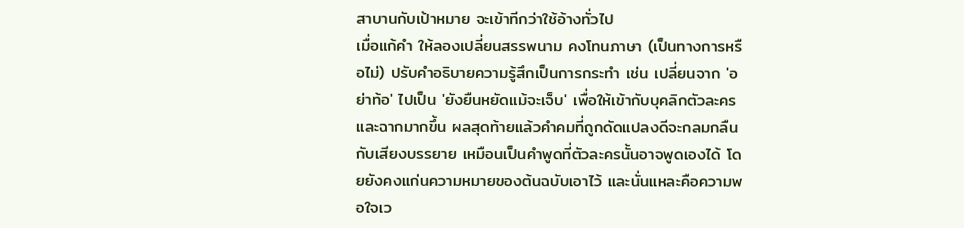สาบานกับเป้าหมาย จะเข้าทีกว่าใช้อ้างทั่วไป
เมื่อแก้คำ ให้ลองเปลี่ยนสรรพนาม คงโทนภาษา (เป็นทางการหรือไม่) ปรับคำอธิบายความรู้สึกเป็นการกระทำ เช่น เปลี่ยนจาก 'อย่าท้อ' ไปเป็น 'ยังยืนหยัดแม้จะเจ็บ' เพื่อให้เข้ากับบุคลิกตัวละครและฉากมากขึ้น ผลสุดท้ายแล้วคําคมที่ถูกดัดแปลงดีจะกลมกลืนกับเสียงบรรยาย เหมือนเป็นคำพูดที่ตัวละครนั้นอาจพูดเองได้ โดยยังคงแก่นความหมายของต้นฉบับเอาไว้ และนั่นแหละคือความพอใจเว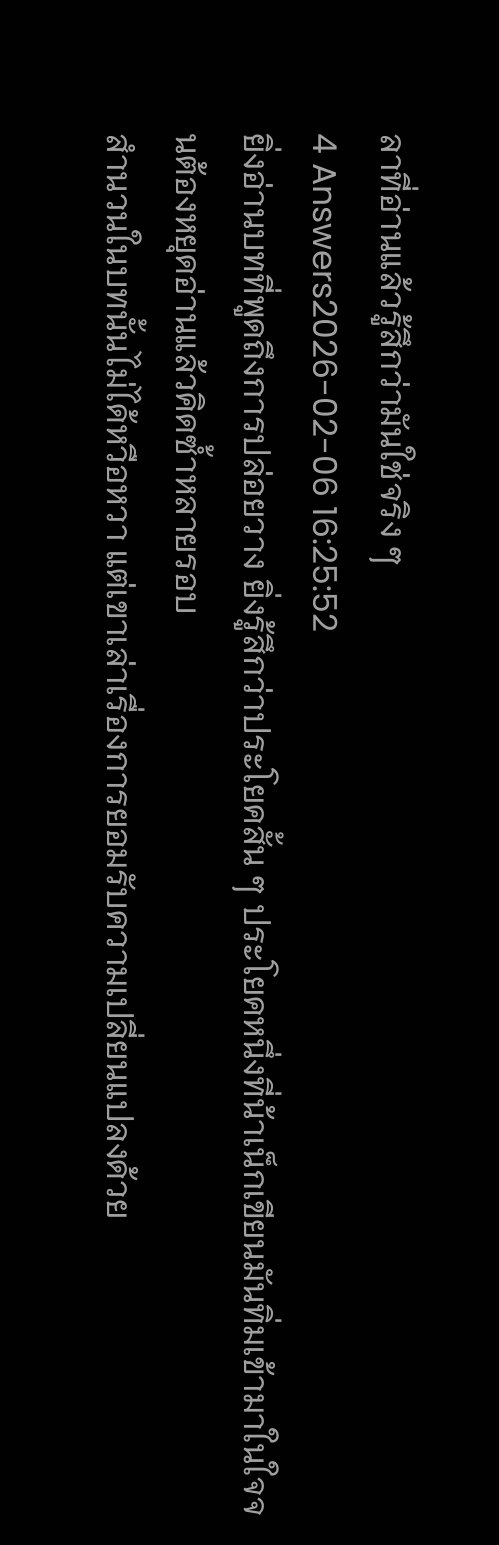ลาที่อ่านแล้วรู้สึกว่ามันใช่จริง ๆ
4 Answers2026-02-06 16:25:52
ยิ่งอ่านบทที่พูดถึงการปล่อยวาง ยิ่งรู้สึกว่าประโยคสั้น ๆ ประโยคหนึ่งที่น้าเน็กเขียนมันทิ่มเข้ามาในใจจนต้องหยุดอ่านแล้วคิดซ้ำหลายรอบ
สำนวนในบทนั้นไม่ได้หวือหวา แต่เขาเล่าเรื่องการยอมรับความเปลี่ยนแปลงด้วย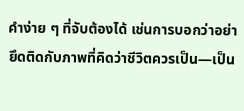คำง่าย ๆ ที่จับต้องได้ เช่นการบอกว่าอย่ายึดติดกับภาพที่คิดว่าชีวิตควรเป็น—เป็น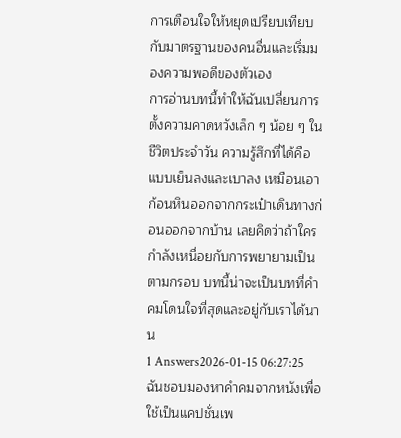การเตือนใจให้หยุดเปรียบเทียบกับมาตรฐานของคนอื่นและเริ่มมองความพอดีของตัวเอง
การอ่านบทนี้ทำให้ฉันเปลี่ยนการตั้งความคาดหวังเล็ก ๆ น้อย ๆ ในชีวิตประจำวัน ความรู้สึกที่ได้คือแบบเย็นลงและเบาลง เหมือนเอาก้อนหินออกจากกระเป๋าเดินทางก่อนออกจากบ้าน เลยคิดว่าถ้าใครกำลังเหนื่อยกับการพยายามเป็นตามกรอบ บทนี้น่าจะเป็นบทที่คำคมโดนใจที่สุดและอยู่กับเราได้นาน
1 Answers2026-01-15 06:27:25
ฉันชอบมองหาคำคมจากหนังเพื่อใช้เป็นแคปชั่นเพ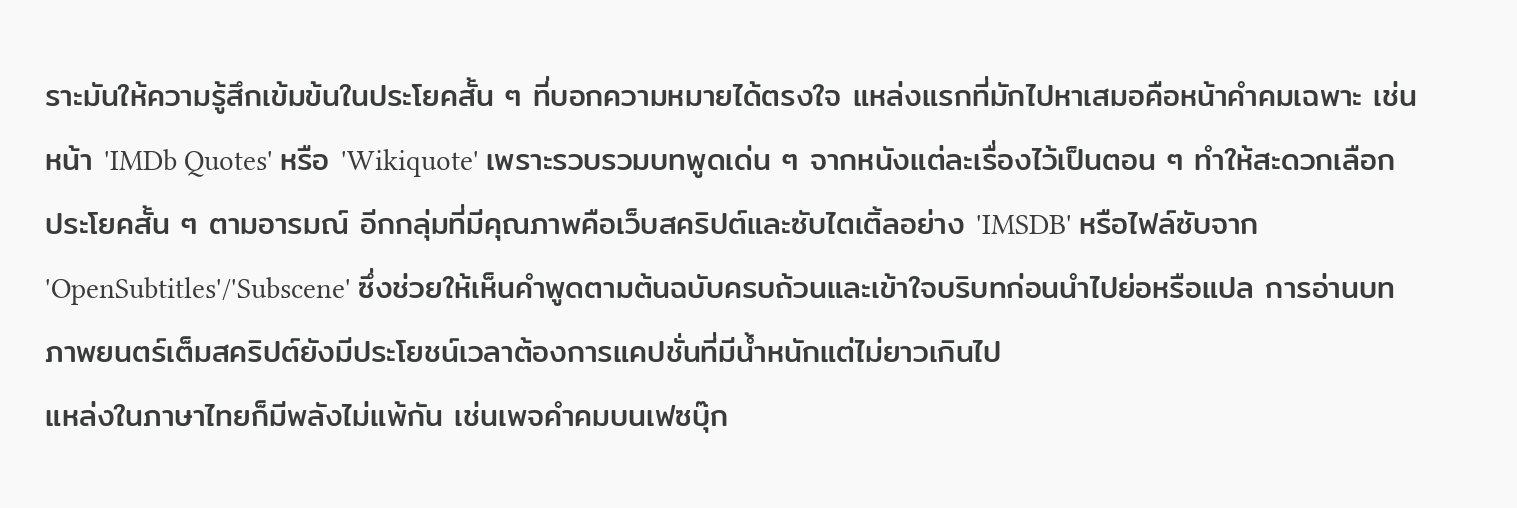ราะมันให้ความรู้สึกเข้มข้นในประโยคสั้น ๆ ที่บอกความหมายได้ตรงใจ แหล่งแรกที่มักไปหาเสมอคือหน้าคำคมเฉพาะ เช่นหน้า 'IMDb Quotes' หรือ 'Wikiquote' เพราะรวบรวมบทพูดเด่น ๆ จากหนังแต่ละเรื่องไว้เป็นตอน ๆ ทำให้สะดวกเลือกประโยคสั้น ๆ ตามอารมณ์ อีกกลุ่มที่มีคุณภาพคือเว็บสคริปต์และซับไตเติ้ลอย่าง 'IMSDB' หรือไฟล์ซับจาก 'OpenSubtitles'/'Subscene' ซึ่งช่วยให้เห็นคำพูดตามต้นฉบับครบถ้วนและเข้าใจบริบทก่อนนำไปย่อหรือแปล การอ่านบทภาพยนตร์เต็มสคริปต์ยังมีประโยชน์เวลาต้องการแคปชั่นที่มีน้ำหนักแต่ไม่ยาวเกินไป
แหล่งในภาษาไทยก็มีพลังไม่แพ้กัน เช่นเพจคำคมบนเฟซบุ๊ก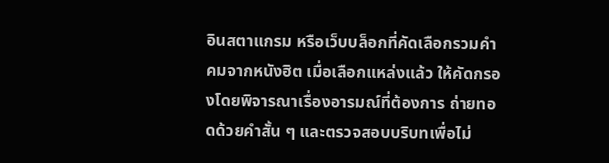อินสตาแกรม หรือเว็บบล็อกที่คัดเลือกรวมคำคมจากหนังฮิต เมื่อเลือกแหล่งแล้ว ให้คัดกรองโดยพิจารณาเรื่องอารมณ์ที่ต้องการ ถ่ายทอดด้วยคำสั้น ๆ และตรวจสอบบริบทเพื่อไม่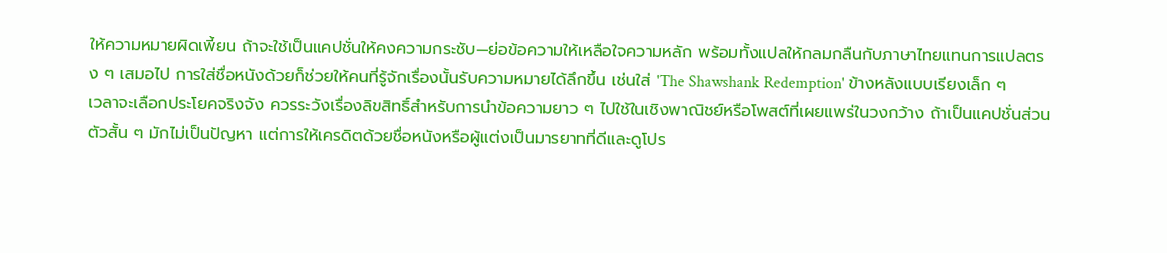ให้ความหมายผิดเพี้ยน ถ้าจะใช้เป็นแคปชั่นให้คงความกระชับ—ย่อข้อความให้เหลือใจความหลัก พร้อมทั้งแปลให้กลมกลืนกับภาษาไทยแทนการแปลตรง ๆ เสมอไป การใส่ชื่อหนังด้วยก็ช่วยให้คนที่รู้จักเรื่องนั้นรับความหมายได้ลึกขึ้น เช่นใส่ 'The Shawshank Redemption' ข้างหลังแบบเรียงเล็ก ๆ
เวลาจะเลือกประโยคจริงจัง ควรระวังเรื่องลิขสิทธิ์สำหรับการนำข้อความยาว ๆ ไปใช้ในเชิงพาณิชย์หรือโพสต์ที่เผยแพร่ในวงกว้าง ถ้าเป็นแคปชั่นส่วนตัวสั้น ๆ มักไม่เป็นปัญหา แต่การให้เครดิตด้วยชื่อหนังหรือผู้แต่งเป็นมารยาทที่ดีและดูโปร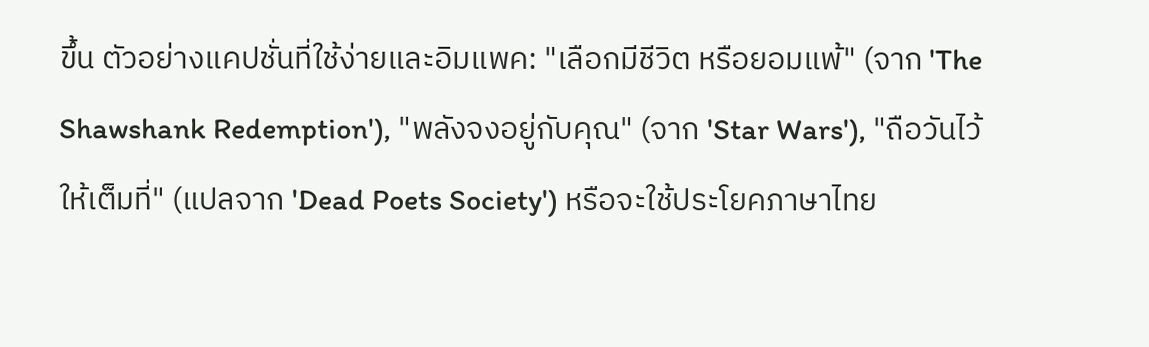ขึ้น ตัวอย่างแคปชั่นที่ใช้ง่ายและอิมแพค: "เลือกมีชีวิต หรือยอมแพ้" (จาก 'The Shawshank Redemption'), "พลังจงอยู่กับคุณ" (จาก 'Star Wars'), "ถือวันไว้ให้เต็มที่" (แปลจาก 'Dead Poets Society') หรือจะใช้ประโยคภาษาไทย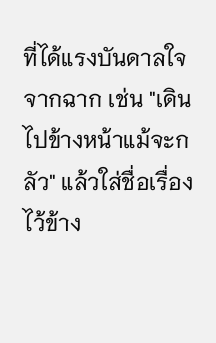ที่ได้แรงบันดาลใจจากฉาก เช่น "เดินไปข้างหน้าแม้จะกลัว" แล้วใส่ชื่อเรื่องไว้ข้าง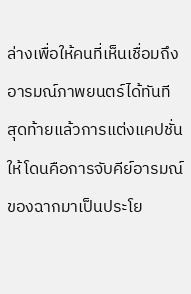ล่างเพื่อให้คนที่เห็นเชื่อมถึงอารมณ์ภาพยนตร์ได้ทันที
สุดท้ายแล้วการแต่งแคปชั่นให้โดนคือการจับคีย์อารมณ์ของฉากมาเป็นประโย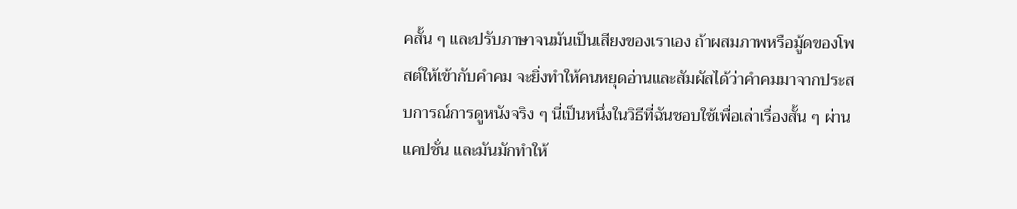คสั้น ๆ และปรับภาษาจนมันเป็นเสียงของเราเอง ถ้าผสมภาพหรือมู้ดของโพสต์ให้เข้ากับคำคม จะยิ่งทำให้คนหยุดอ่านและสัมผัสได้ว่าคำคมมาจากประสบการณ์การดูหนังจริง ๆ นี่เป็นหนึ่งในวิธีที่ฉันชอบใช้เพื่อเล่าเรื่องสั้น ๆ ผ่านแคปชั่น และมันมักทำให้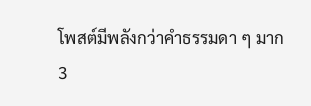โพสต์มีพลังกว่าคำธรรมดา ๆ มาก
3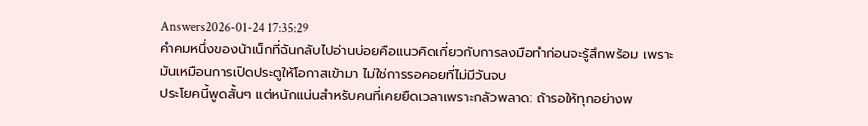Answers2026-01-24 17:35:29
คำคมหนึ่งของน้าเน็กที่ฉันกลับไปอ่านบ่อยคือแนวคิดเกี่ยวกับการลงมือทำก่อนจะรู้สึกพร้อม เพราะมันเหมือนการเปิดประตูให้โอกาสเข้ามา ไม่ใช่การรอคอยที่ไม่มีวันจบ
ประโยคนี้พูดสั้นๆ แต่หนักแน่นสำหรับคนที่เคยยืดเวลาเพราะกลัวพลาด: ถ้ารอให้ทุกอย่างพ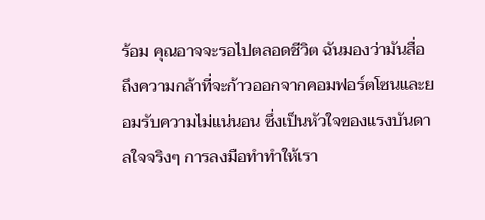ร้อม คุณอาจจะรอไปตลอดชีวิต ฉันมองว่ามันสื่อถึงความกล้าที่จะก้าวออกจากคอมฟอร์ตโซนและยอมรับความไม่แน่นอน ซึ่งเป็นหัวใจของแรงบันดาลใจจริงๆ การลงมือทำทำให้เรา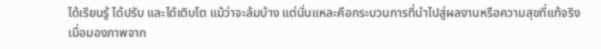ได้เรียนรู้ ได้ปรับ และได้เติบโต แม้ว่าจะล้มบ้าง แต่นั่นแหละคือกระบวนการที่นำไปสู่ผลงานหรือความสุขที่แท้จริง
เมื่อมองภาพจาก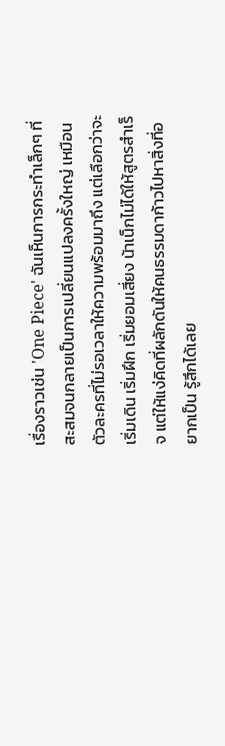เรื่องราวเช่น 'One Piece' ฉันเห็นการกระทำเล็กๆ ที่สะสมจนกลายเป็นการเปลี่ยนแปลงครั้งใหญ่ เหมือนตัวละครที่ไม่รอเวลาให้ความพร้อมมาถึง แต่เลือกว่าจะเริ่มเดิน เริ่มฝึก เริ่มยอมเสี่ยง น้าเน็กไม่ได้ให้สูตรสำเร็จ แต่ให้แง่คิดที่ผลักดันให้คนธรรมดาก้าวไปหาสิ่งที่อยากเป็น รู้สึกได้เลย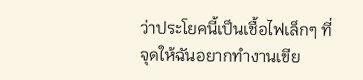ว่าประโยคนี้เป็นเชื้อไฟเล็กๆ ที่จุดให้ฉันอยากทำงานเขีย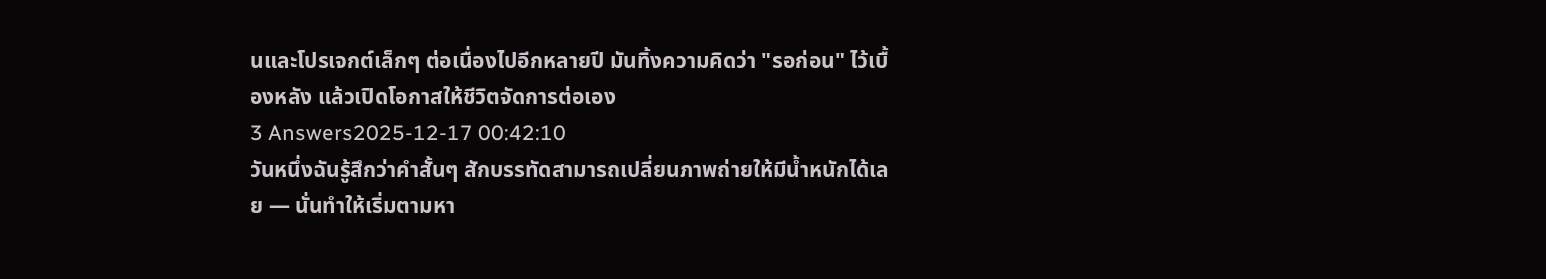นและโปรเจกต์เล็กๆ ต่อเนื่องไปอีกหลายปี มันทิ้งความคิดว่า "รอก่อน" ไว้เบื้องหลัง แล้วเปิดโอกาสให้ชีวิตจัดการต่อเอง
3 Answers2025-12-17 00:42:10
วันหนึ่งฉันรู้สึกว่าคำสั้นๆ สักบรรทัดสามารถเปลี่ยนภาพถ่ายให้มีน้ำหนักได้เลย — นั่นทำให้เริ่มตามหา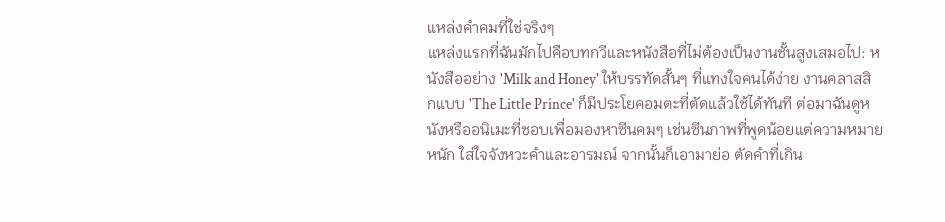แหล่งคำคมที่ใช่จริงๆ
แหล่งแรกที่ฉันมักไปคือบทกวีและหนังสือที่ไม่ต้องเป็นงานชั้นสูงเสมอไป: หนังสืออย่าง 'Milk and Honey' ให้บรรทัดสั้นๆ ที่แทงใจคนได้ง่าย งานคลาสสิกแบบ 'The Little Prince' ก็มีประโยคอมตะที่ตัดแล้วใช้ได้ทันที ต่อมาฉันดูหนังหรืออนิเมะที่ชอบเพื่อมองหาซีนคมๆ เช่นซีนภาพที่พูดน้อยแต่ความหมายหนัก ใส่ใจจังหวะคำและอารมณ์ จากนั้นก็เอามาย่อ ตัดคำที่เกิน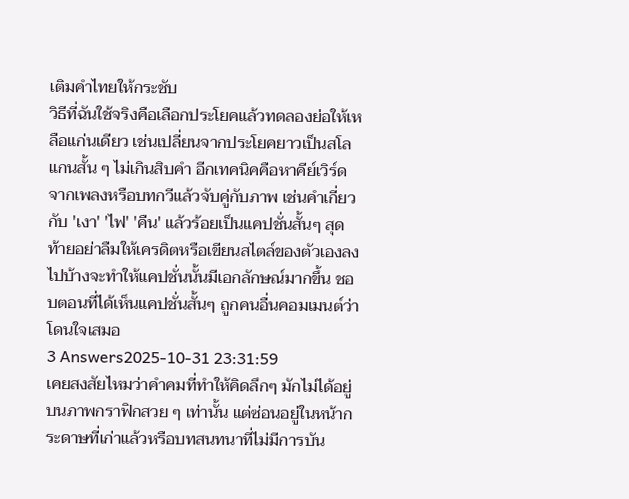เติมคำไทยให้กระชับ
วิธีที่ฉันใช้จริงคือเลือกประโยคแล้วทดลองย่อให้เหลือแก่นเดียว เช่นเปลี่ยนจากประโยคยาวเป็นสโลแกนสั้น ๆ ไม่เกินสิบคำ อีกเทคนิคคือหาคีย์เวิร์ดจากเพลงหรือบทกวีแล้วจับคู่กับภาพ เช่นคำเกี่ยวกับ 'เงา' 'ไฟ' 'คืน' แล้วร้อยเป็นแคปชั่นสั้นๆ สุดท้ายอย่าลืมให้เครดิตหรือเขียนสไตล์ของตัวเองลงไปบ้างจะทำให้แคปชั่นนั้นมีเอกลักษณ์มากขึ้น ชอบตอนที่ได้เห็นแคปชั่นสั้นๆ ถูกคนอื่นคอมเมนต์ว่าโดนใจเสมอ
3 Answers2025-10-31 23:31:59
เคยสงสัยไหมว่าคำคมที่ทำให้คิดลึกๆ มักไม่ได้อยู่บนภาพกราฟิกสวย ๆ เท่านั้น แต่ซ่อนอยู่ในหน้ากระดาษที่เก่าแล้วหรือบทสนทนาที่ไม่มีการบัน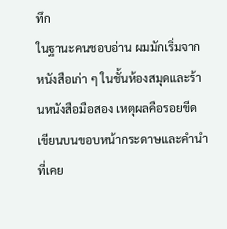ทึก
ในฐานะคนชอบอ่าน ผมมักเริ่มจากหนังสือเก่า ๆ ในชั้นห้องสมุดและร้านหนังสือมือสอง เหตุผลคือรอยขีดเขียนบนขอบหน้ากระดาษและคำนำที่เคย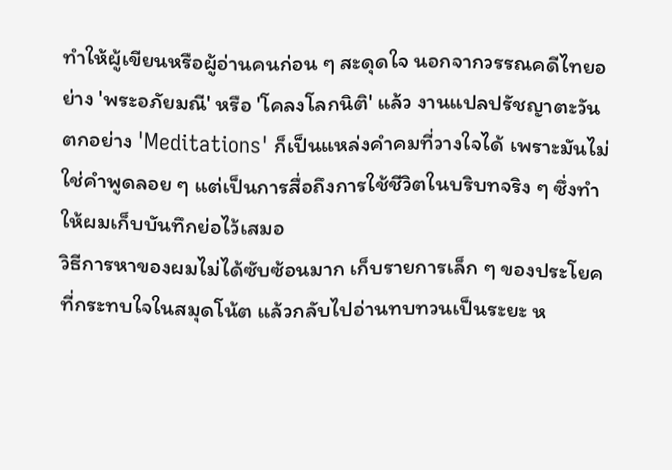ทำให้ผู้เขียนหรือผู้อ่านคนก่อน ๆ สะดุดใจ นอกจากวรรณคดีไทยอย่าง 'พระอภัยมณี' หรือ 'โคลงโลกนิติ' แล้ว งานแปลปรัชญาตะวันตกอย่าง 'Meditations' ก็เป็นแหล่งคำคมที่วางใจได้ เพราะมันไม่ใช่คำพูดลอย ๆ แต่เป็นการสื่อถึงการใช้ชีวิตในบริบทจริง ๆ ซึ่งทำให้ผมเก็บบันทึกย่อไว้เสมอ
วิธีการหาของผมไม่ได้ซับซ้อนมาก เก็บรายการเล็ก ๆ ของประโยคที่กระทบใจในสมุดโน้ต แล้วกลับไปอ่านทบทวนเป็นระยะ ห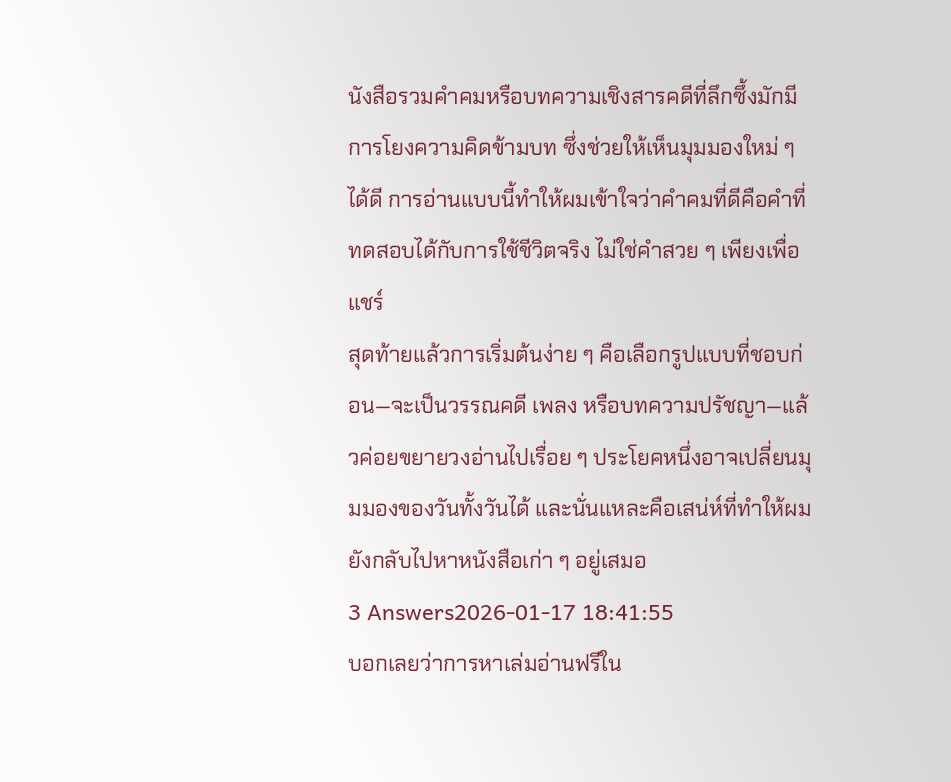นังสือรวมคำคมหรือบทความเชิงสารคดีที่ลึกซึ้งมักมีการโยงความคิดข้ามบท ซึ่งช่วยให้เห็นมุมมองใหม่ ๆ ได้ดี การอ่านแบบนี้ทำให้ผมเข้าใจว่าคำคมที่ดีคือคำที่ทดสอบได้กับการใช้ชีวิตจริง ไม่ใช่คำสวย ๆ เพียงเพื่อแชร์
สุดท้ายแล้วการเริ่มต้นง่าย ๆ คือเลือกรูปแบบที่ชอบก่อน—จะเป็นวรรณคดี เพลง หรือบทความปรัชญา—แล้วค่อยขยายวงอ่านไปเรื่อย ๆ ประโยคหนึ่งอาจเปลี่ยนมุมมองของวันทั้งวันได้ และนั่นแหละคือเสน่ห์ที่ทำให้ผมยังกลับไปหาหนังสือเก่า ๆ อยู่เสมอ
3 Answers2026-01-17 18:41:55
บอกเลยว่าการหาเล่มอ่านฟรีใน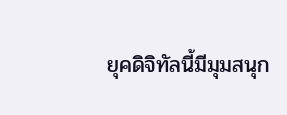ยุคดิจิทัลนี้มีมุมสนุก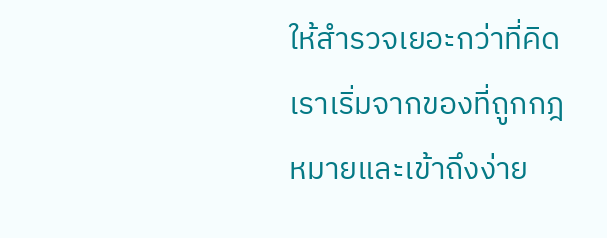ให้สำรวจเยอะกว่าที่คิด
เราเริ่มจากของที่ถูกกฎหมายและเข้าถึงง่าย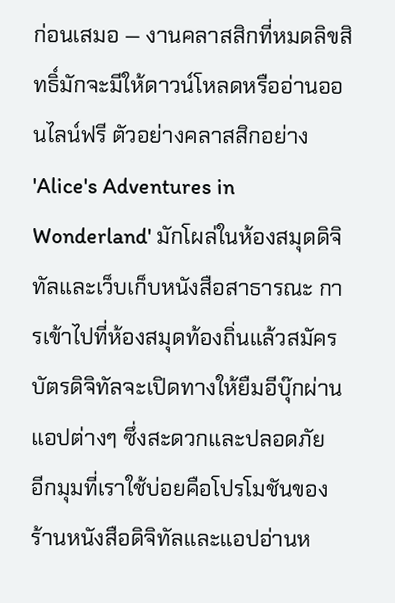ก่อนเสมอ — งานคลาสสิกที่หมดลิขสิทธิ์มักจะมีให้ดาวน์โหลดหรืออ่านออนไลน์ฟรี ตัวอย่างคลาสสิกอย่าง 'Alice's Adventures in Wonderland' มักโผล่ในห้องสมุดดิจิทัลและเว็บเก็บหนังสือสาธารณะ การเข้าไปที่ห้องสมุดท้องถิ่นแล้วสมัครบัตรดิจิทัลจะเปิดทางให้ยืมอีบุ๊กผ่านแอปต่างๆ ซึ่งสะดวกและปลอดภัย
อีกมุมที่เราใช้บ่อยคือโปรโมชันของร้านหนังสือดิจิทัลและแอปอ่านห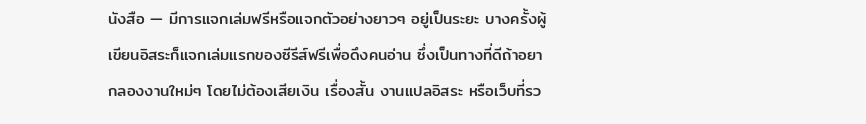นังสือ — มีการแจกเล่มฟรีหรือแจกตัวอย่างยาวๆ อยู่เป็นระยะ บางครั้งผู้เขียนอิสระก็แจกเล่มแรกของซีรีส์ฟรีเพื่อดึงคนอ่าน ซึ่งเป็นทางที่ดีถ้าอยากลองงานใหม่ๆ โดยไม่ต้องเสียเงิน เรื่องสั้น งานแปลอิสระ หรือเว็บที่รว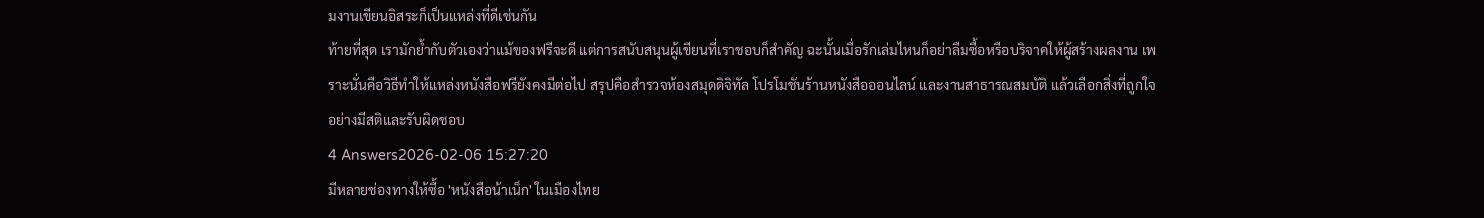มงานเขียนอิสระก็เป็นแหล่งที่ดีเช่นกัน
ท้ายที่สุด เรามักย้ำกับตัวเองว่าแม้ของฟรีจะดี แต่การสนับสนุนผู้เขียนที่เราชอบก็สำคัญ ฉะนั้นเมื่อรักเล่มไหนก็อย่าลืมซื้อหรือบริจาคให้ผู้สร้างผลงาน เพราะนั่นคือวิธีทำให้แหล่งหนังสือฟรียังคงมีต่อไป สรุปคือสำรวจห้องสมุดดิจิทัล โปรโมชันร้านหนังสือออนไลน์ และงานสาธารณสมบัติ แล้วเลือกสิ่งที่ถูกใจอย่างมีสติและรับผิดชอบ
4 Answers2026-02-06 15:27:20
มีหลายช่องทางให้ซื้อ 'หนังสือน้าเน็ก' ในเมืองไทย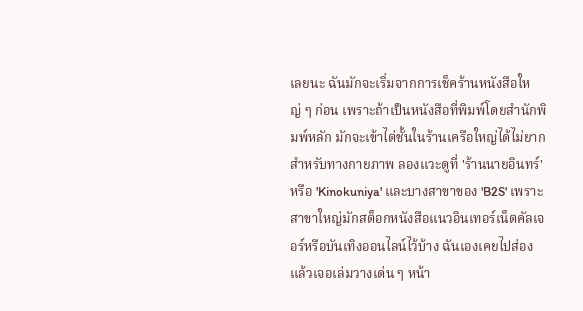เลยนะ ฉันมักจะเริ่มจากการเช็คร้านหนังสือใหญ่ ๆ ก่อน เพราะถ้าเป็นหนังสือที่พิมพ์โดยสำนักพิมพ์หลัก มักจะเข้าไต่ชั้นในร้านเครือใหญ่ได้ไม่ยาก
สำหรับทางกายภาพ ลองแวะดูที่ 'ร้านนายอินทร์' หรือ 'Kinokuniya' และบางสาขาของ 'B2S' เพราะสาขาใหญ่มักสต็อกหนังสือแนวอินเทอร์เน็ตคัลเจอร์หรือบันเทิงออนไลน์ไว้บ้าง ฉันเองเคยไปส่องแล้วเจอเล่มวางเด่น ๆ หน้า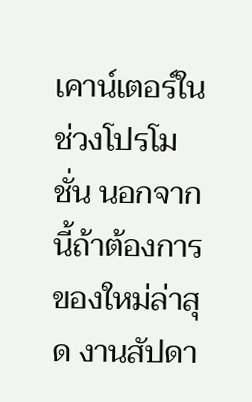เคาน์เตอร์ในช่วงโปรโมชั่น นอกจากนี้ถ้าต้องการของใหม่ล่าสุด งานสัปดา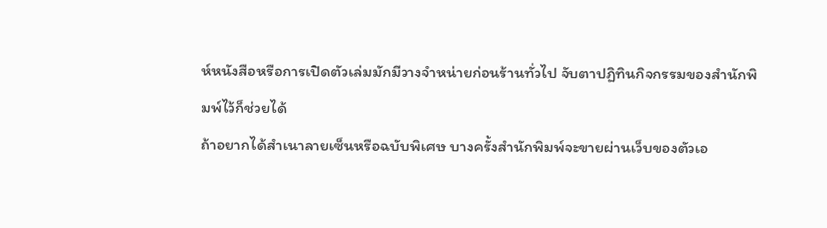ห์หนังสือหรือการเปิดตัวเล่มมักมีวางจำหน่ายก่อนร้านทั่วไป จับตาปฏิทินกิจกรรมของสำนักพิมพ์ไว้ก็ช่วยได้
ถ้าอยากได้สำเนาลายเซ็นหรือฉบับพิเศษ บางครั้งสำนักพิมพ์จะขายผ่านเว็บของตัวเอ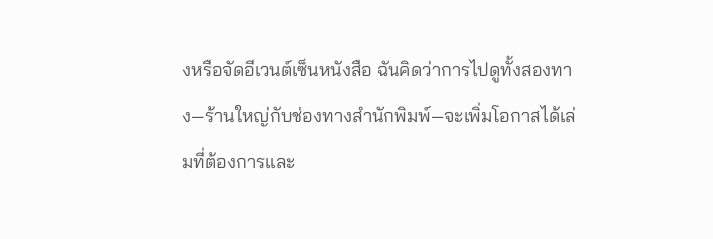งหรือจัดอีเวนต์เซ็นหนังสือ ฉันคิดว่าการไปดูทั้งสองทาง—ร้านใหญ่กับช่องทางสำนักพิมพ์—จะเพิ่มโอกาสได้เล่มที่ต้องการและ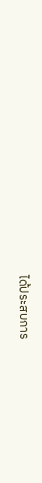ได้ประสบการ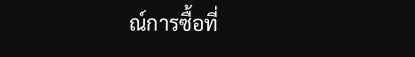ณ์การซื้อที่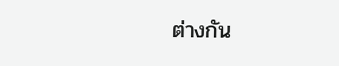ต่างกัน